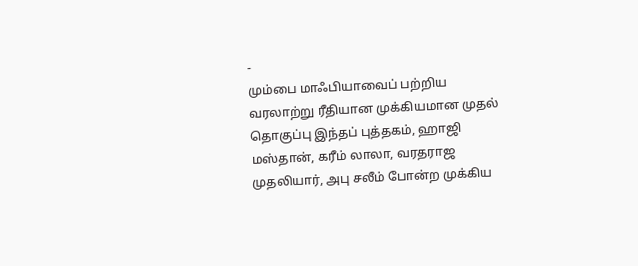-
மும்பை மாஃபியாவைப் பற்றிய வரலாற்று ரீதியான முக்கியமான முதல் தொகுப்பு இந்தப் புத்தகம், ஹாஜி மஸ்தான், கரீம் லாலா, வரதராஜ முதலியார், அபு சலீம் போன்ற முக்கிய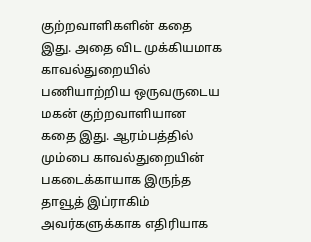குற்றவாளிகளின் கதை இது. அதை விட முக்கியமாக காவல்துறையில் பணியாற்றிய ஒருவருடைய மகன் குற்றவாளியான கதை இது. ஆரம்பத்தில் மும்பை காவல்துறையின் பகடைக்காயாக இருந்த தாவூத் இப்ராகிம் அவர்களுக்காக எதிரியாக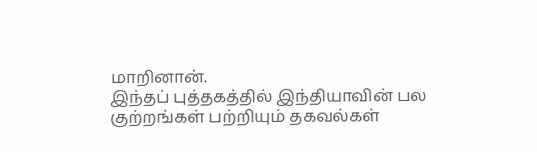மாறினான்.
இந்தப் புத்தகத்தில் இந்தியாவின் பல குற்றங்கள் பற்றியும் தகவல்கள்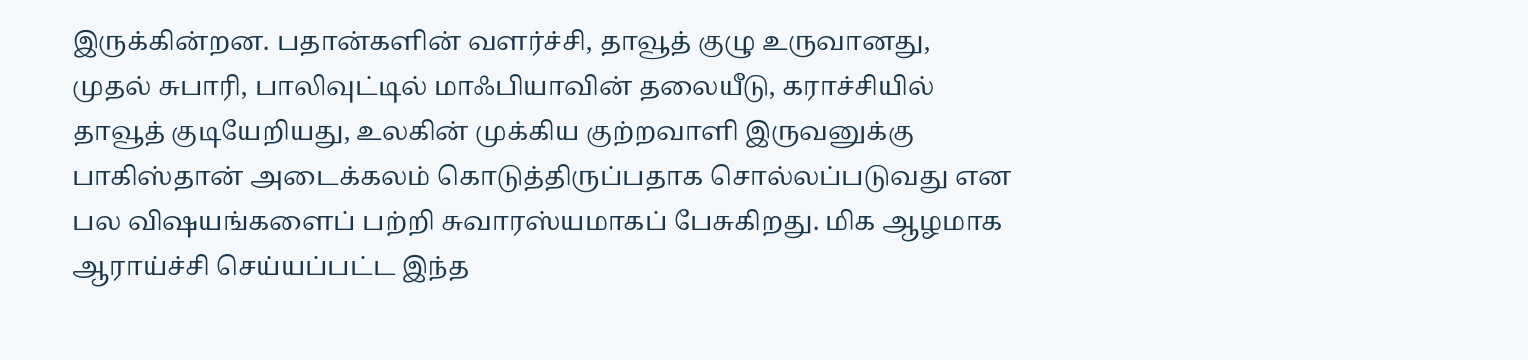இருக்கின்றன. பதான்களின் வளர்ச்சி, தாவூத் குழு உருவானது, முதல் சுபாரி, பாலிவுட்டில் மாஃபியாவின் தலையீடு, கராச்சியில் தாவூத் குடியேறியது, உலகின் முக்கிய குற்றவாளி இருவனுக்கு பாகிஸ்தான் அடைக்கலம் கொடுத்திருப்பதாக சொல்லப்படுவது என பல விஷயங்களைப் பற்றி சுவாரஸ்யமாகப் பேசுகிறது. மிக ஆழமாக ஆராய்ச்சி செய்யப்பட்ட இந்த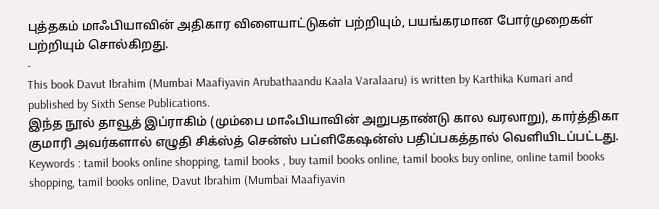புத்தகம் மாஃபியாவின் அதிகார விளையாட்டுகள் பற்றியும், பயங்கரமான போர்முறைகள் பற்றியும் சொல்கிறது.
-
This book Davut Ibrahim (Mumbai Maafiyavin Arubathaandu Kaala Varalaaru) is written by Karthika Kumari and published by Sixth Sense Publications.
இந்த நூல் தாவூத் இப்ராகிம் (மும்பை மாஃபியாவின் அறுபதாண்டு கால வரலாறு), கார்த்திகா குமாரி அவர்களால் எழுதி சிக்ஸ்த் சென்ஸ் பப்ளிகேஷன்ஸ் பதிப்பகத்தால் வெளியிடப்பட்டது.
Keywords : tamil books online shopping, tamil books , buy tamil books online, tamil books buy online, online tamil books shopping, tamil books online, Davut Ibrahim (Mumbai Maafiyavin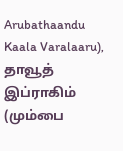Arubathaandu Kaala Varalaaru), தாவூத் இப்ராகிம் (மும்பை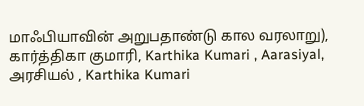மாஃபியாவின் அறுபதாண்டு கால வரலாறு), கார்த்திகா குமாரி, Karthika Kumari , Aarasiyal, அரசியல் , Karthika Kumari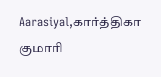Aarasiyal,கார்த்திகா குமாரி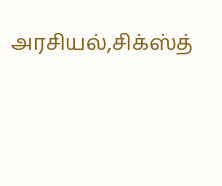அரசியல்,சிக்ஸ்த்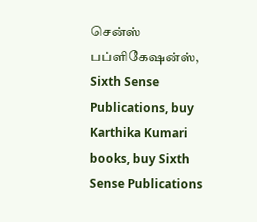சென்ஸ் பப்ளிகேஷன்ஸ், Sixth Sense Publications, buy Karthika Kumari books, buy Sixth Sense Publications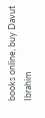books online, buy Davut Ibrahim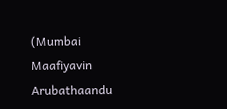(Mumbai Maafiyavin Arubathaandu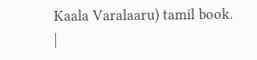Kaala Varalaaru) tamil book.
|